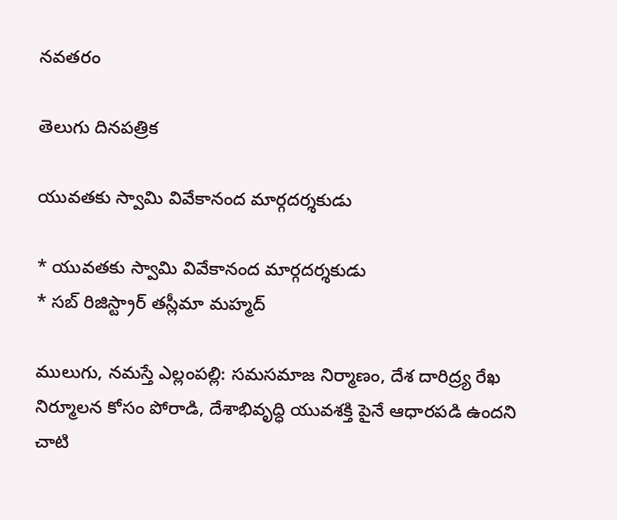నవతరం

తెలుగు దినపత్రిక

యువతకు స్వామి వివేకానంద మార్గదర్శకుడు

* యువతకు స్వామి వివేకానంద మార్గదర్శకుడు
* సబ్ రిజిస్ట్రార్ తస్లీమా మహ్మద్

ములుగు, నమస్తే ఎల్లంపల్లి: సమసమాజ నిర్మాణం, దేశ దారిద్ర్య రేఖ నిర్మూలన కోసం పోరాడి, దేశాభివృద్ధి యువశక్తి పైనే ఆధారపడి ఉందని చాటి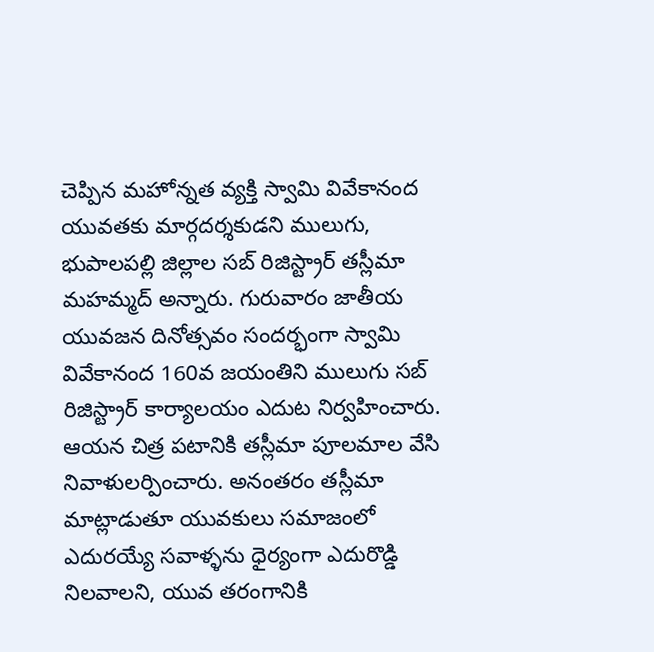చెప్పిన మహోన్నత వ్యక్తి స్వామి వివేకానంద యువతకు మార్గదర్శకుడని ములుగు, భుపాలపల్లి జిల్లాల సబ్ రిజిస్ట్రార్ తస్లీమా మహమ్మద్ అన్నారు. గురువారం జాతీయ యువజన దినోత్సవం సందర్భంగా స్వామి వివేకానంద 160వ జయంతిని ములుగు సబ్ రిజిస్ట్రార్ కార్యాలయం ఎదుట నిర్వహించారు. ఆయన చిత్ర పటానికి తస్లీమా పూలమాల వేసి నివాళులర్పించారు. అనంతరం తస్లీమా మాట్లాడుతూ యువకులు సమాజంలో ఎదురయ్యే సవాళ్ళను ధైర్యంగా ఎదురొడ్డి నిలవాలని, యువ తరంగానికి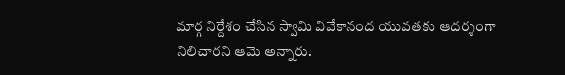మార్గ నిర్దేశం చేసిన స్వామి వివేకానంద యువతకు ఆదర్శంగా నిలిచారని ఆమె అన్నారు.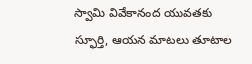స్వామి వివేకానంద యువతకు స్ఫూర్తి, ఆయన మాటలు తూటాల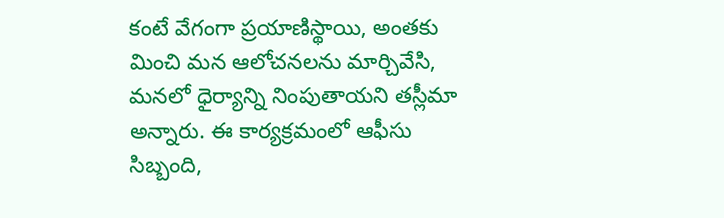కంటే వేగంగా ప్రయాణిస్థాయి, అంతకు మించి మన ఆలోచనలను మార్చివేసి, మనలో ధైర్యాన్ని నింపుతాయని తస్లీమా అన్నారు. ఈ కార్యక్రమంలో ఆఫీసు సిబ్బంది,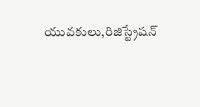యువకులు,రిజిస్ట్రేషన్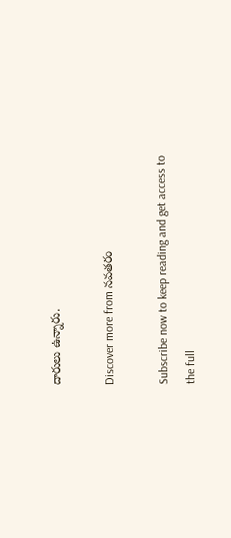దారులు ఉన్నారు.

Discover more from నవతరం

Subscribe now to keep reading and get access to the full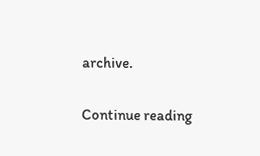archive.

Continue reading